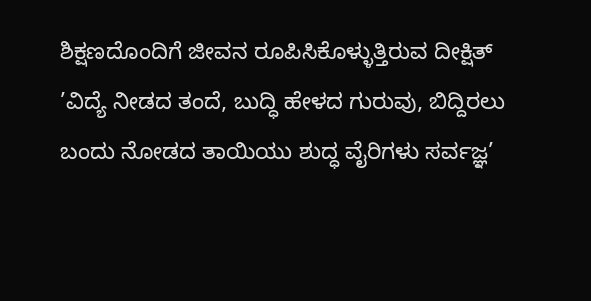ಶಿಕ್ಷಣದೊಂದಿಗೆ ಜೀವನ ರೂಪಿಸಿಕೊಳ್ಳುತ್ತಿರುವ ದೀಕ್ಷಿತ್
’ವಿದ್ಯೆ ನೀಡದ ತಂದೆ, ಬುದ್ಧಿ ಹೇಳದ ಗುರುವು, ಬಿದ್ದಿರಲು ಬಂದು ನೋಡದ ತಾಯಿಯು ಶುದ್ಧ ವೈರಿಗಳು ಸರ್ವಜ್ಞ’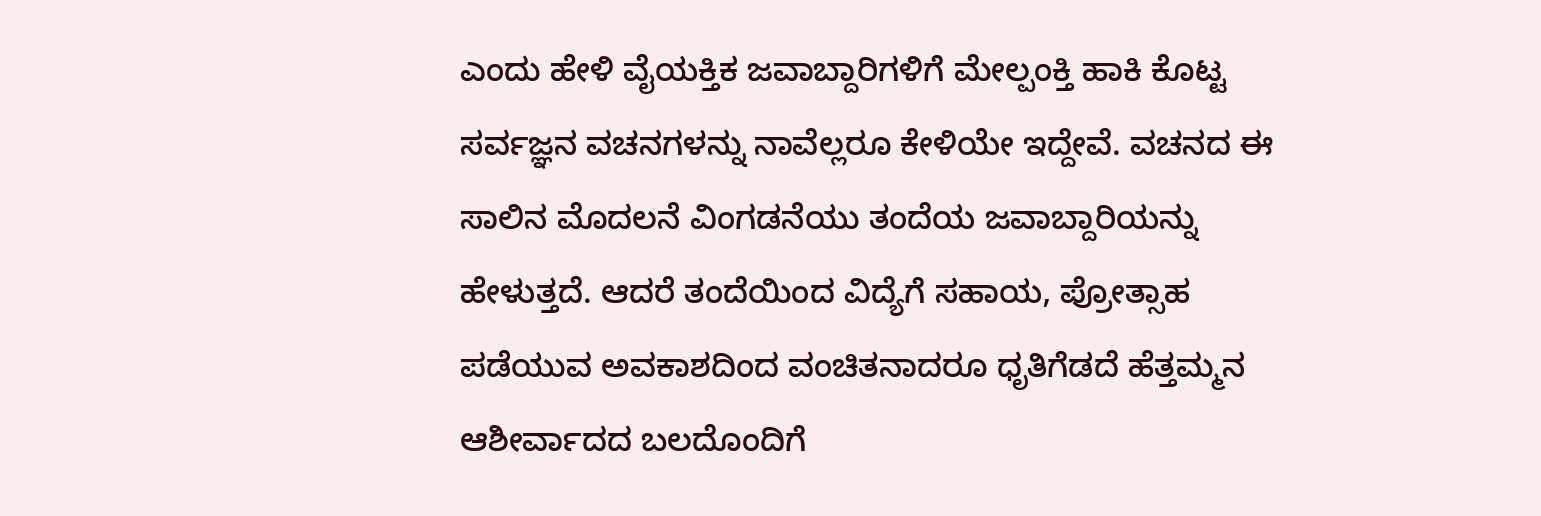ಎಂದು ಹೇಳಿ ವೈಯಕ್ತಿಕ ಜವಾಬ್ದಾರಿಗಳಿಗೆ ಮೇಲ್ಪಂಕ್ತಿ ಹಾಕಿ ಕೊಟ್ಟ ಸರ್ವಜ್ಞನ ವಚನಗಳನ್ನು ನಾವೆಲ್ಲರೂ ಕೇಳಿಯೇ ಇದ್ದೇವೆ. ವಚನದ ಈ ಸಾಲಿನ ಮೊದಲನೆ ವಿಂಗಡನೆಯು ತಂದೆಯ ಜವಾಬ್ದಾರಿಯನ್ನು ಹೇಳುತ್ತದೆ. ಆದರೆ ತಂದೆಯಿಂದ ವಿದ್ಯೆಗೆ ಸಹಾಯ, ಪ್ರೋತ್ಸಾಹ ಪಡೆಯುವ ಅವಕಾಶದಿಂದ ವಂಚಿತನಾದರೂ ಧೃತಿಗೆಡದೆ ಹೆತ್ತಮ್ಮನ ಆಶೀರ್ವಾದದ ಬಲದೊಂದಿಗೆ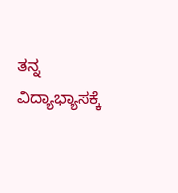ತನ್ನ ವಿದ್ಯಾಭ್ಯಾಸಕ್ಕೆ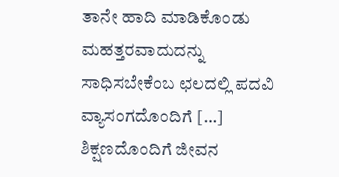ತಾನೇ ಹಾದಿ ಮಾಡಿಕೊಂಡು ಮಹತ್ತರವಾದುದನ್ನು ಸಾಧಿಸಬೇಕೆಂಬ ಛಲದಲ್ಲಿ ಪದವಿ ವ್ಯಾಸಂಗದೊಂದಿಗೆ […]
ಶಿಕ್ಷಣದೊಂದಿಗೆ ಜೀವನ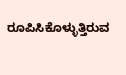ರೂಪಿಸಿಕೊಳ್ಳುತ್ತಿರುವ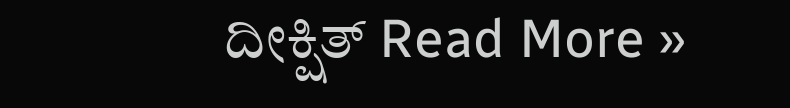ದೀಕ್ಷಿತ್ Read More »